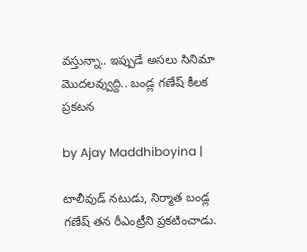వస్తున్నా.. ఇప్పుడే అసలు సినిమా మొదలవ్వుద్ది.. బండ్ల గణేష్ కీలక ప్రకటన

by Ajay Maddhiboyina |

టాలీవుడ్ నటుడు, నిర్మాత బండ్ల గణేష్ తన రీఎంట్రీని ప్రకటించాడు.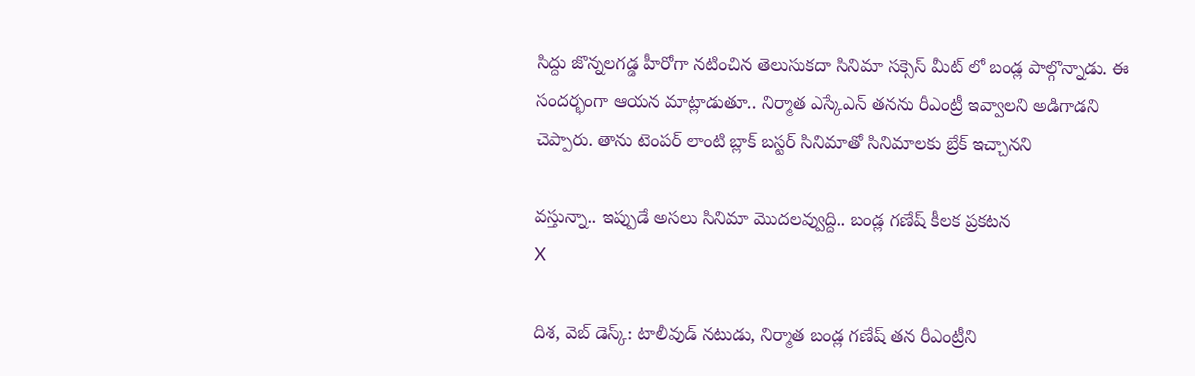సిద్దు జొన్నలగడ్డ హీరోగా నటించిన తెలుసుకదా సినిమా సక్సెస్ మీట్ లో బండ్ల పాల్గొన్నాడు. ఈ సందర్భంగా ఆయన మాట్లాడుతూ.. నిర్మాత ఎస్కేఎన్ తనను రీఎంట్రీ ఇవ్వాలని అడిగాడని చెప్పారు. తాను టెంపర్ లాంటి బ్లాక్ బస్టర్ సినిమాతో సినిమాలకు బ్రేక్ ఇచ్చానని

వస్తున్నా.. ఇప్పుడే అసలు సినిమా మొదలవ్వుద్ది.. బండ్ల గణేష్ కీలక ప్రకటన
X

దిశ‌, వెబ్ డెస్క్: టాలీవుడ్ నటుడు, నిర్మాత బండ్ల గణేష్ తన రీఎంట్రీని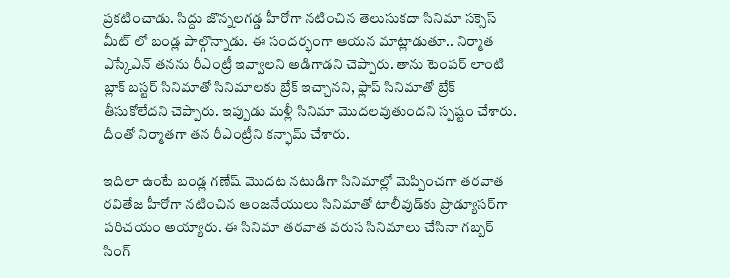ప్రకటించాడు. సిద్దు జొన్నలగడ్డ హీరోగా నటించిన తెలుసుకదా సినిమా సక్సెస్ మీట్ లో బండ్ల పాల్గొన్నాడు. ఈ సందర్భంగా ఆయన మాట్లాడుతూ.. నిర్మాత ఎస్కేఎన్ తనను రీఎంట్రీ ఇవ్వాలని అడిగాడని చెప్పారు. తాను టెంపర్ లాంటి బ్లాక్ బస్టర్ సినిమాతో సినిమాలకు బ్రేక్ ఇచ్చానని, ఫ్లాప్ సినిమాతో బ్రేక్ తీసుకోలేదని చెప్పారు. ఇప్పుడు మళ్లీ సినిమా మొదలవుతుందని స్పష్టం చేశారు. దీంతో నిర్మాతగా తన రీఎంట్రీని కన్ఫామ్ చేశారు.

ఇదిలా ఉంటే బండ్ల గణేష్ మొదట నటుడిగా సినిమాల్లో మెప్పించగా తరవాత రవితేజ హీరోగా నటించిన ఆంజనేయులు సినిమాతో టాలీవుడ్‌కు ప్రొడ్యూసర్‌గా పరిచయం అయ్యారు. ఈ సినిమా తరవాత వరుస సినిమాలు చేసినా గబ్బర్ సింగ్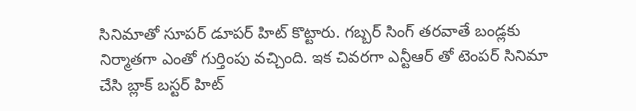సినిమాతో సూపర్ డూపర్ హిట్ కొట్టారు. గబ్బర్ సింగ్ తరవాతే బండ్లకు నిర్మాతగా ఎంతో గుర్తింపు వచ్చింది. ఇక చివరగా ఎన్టీఆర్ తో టెంపర్ సినిమా చేసి బ్లాక్ బస్టర్ హిట్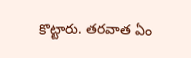కొట్టారు. తరవాత ఏం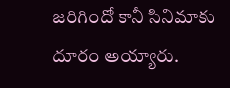జరిగిందో కానీ సినిమాకు దూరం అయ్యారు.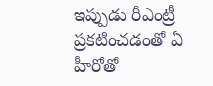ఇప్పుడు రీఎంట్రీ ప్రకటించడంతో ఏ హీరోతో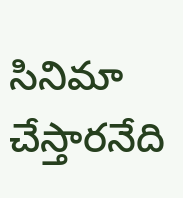సినిమా చేస్తారనేది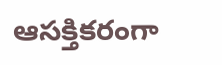ఆసక్తికరంగా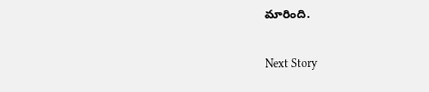మారింది.

Next Story